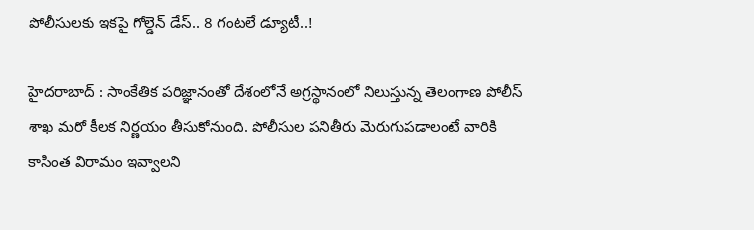పోలీసులకు ఇకపై గోల్డెన్ డేస్.. 8 గంటలే డ్యూటీ..!

హైదరాబాద్‌ : సాంకేతిక పరిజ్ఞానంతో దేశంలోనే అగ్రస్థానంలో నిలుస్తున్న తెలంగాణ పోలీస్ శాఖ మరో కీలక నిర్ణయం తీసుకోనుంది. పోలీసుల పనితీరు మెరుగుపడాలంటే వారికి కాసింత విరామం ఇవ్వాలని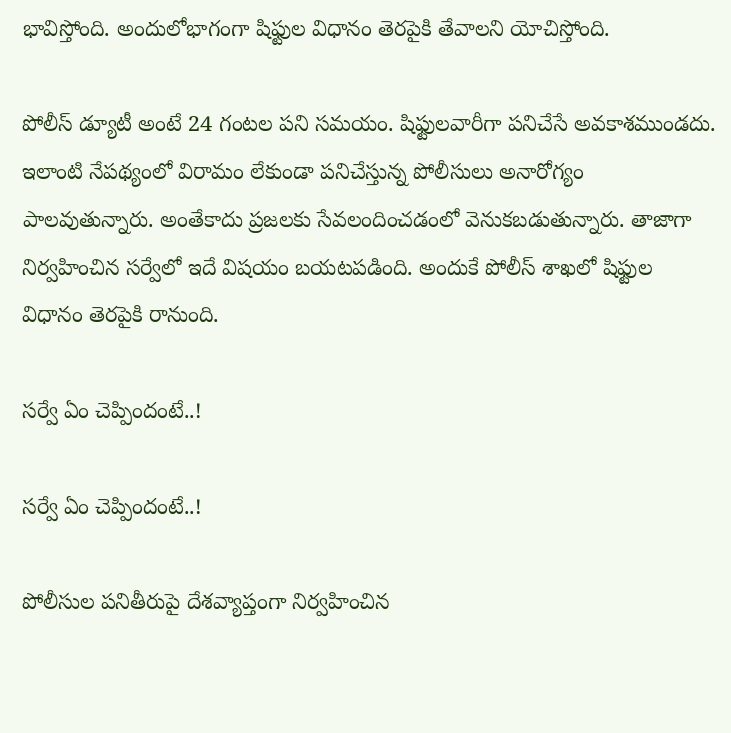భావిస్తోంది. అందులోభాగంగా షిఫ్టుల విధానం తెరపైకి తేవాలని యోచిస్తోంది.

పోలీస్ డ్యూటీ అంటే 24 గంటల పని సమయం. షిఫ్టులవారీగా పనిచేసే అవకాశముండదు. ఇలాంటి నేపథ్యంలో విరామం లేకుండా పనిచేస్తున్న పోలీసులు అనారోగ్యం పాలవుతున్నారు. అంతేకాదు ప్రజలకు సేవలందించడంలో వెనుకబడుతున్నారు. తాజాగా నిర్వహించిన సర్వేలో ఇదే విషయం బయటపడింది. అందుకే పోలీస్ శాఖలో షిఫ్టుల విధానం తెరపైకి రానుంది.

సర్వే ఏం చెప్పిందంటే..!

సర్వే ఏం చెప్పిందంటే..!

పోలీసుల పనితీరుపై దేశవ్యాప్తంగా నిర్వహించిన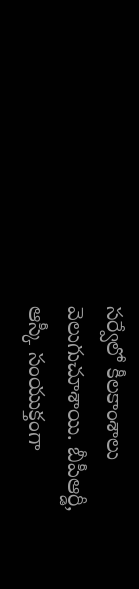సర్వేలో కీలకాంశాలు వెలుగుచూశాయి. బీపీఆర్డీ, ఆస్కీ సంయుక్తంగా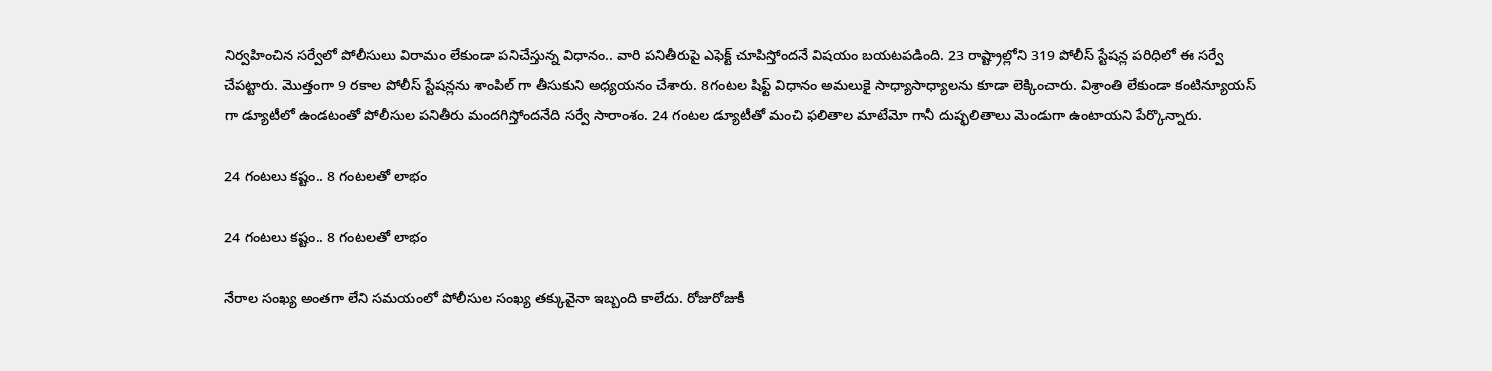నిర్వహించిన సర్వేలో పోలీసులు విరామం లేకుండా పనిచేస్తున్న విధానం.. వారి పనితీరుపై ఎఫెక్ట్ చూపిస్తోందనే విషయం బయటపడింది. 23 రాష్ట్రాల్లోని 319 పోలీస్ స్టేషన్ల పరిధిలో ఈ సర్వే చేపట్టారు. మొత్తంగా 9 రకాల పోలీస్ స్టేషన్లను శాంపిల్ గా తీసుకుని అధ్యయనం చేశారు. 8గంటల షిఫ్ట్ విధానం అమలుకై సాధ్యాసాధ్యాలను కూడా లెక్కించారు. విశ్రాంతి లేకుండా కంటిన్యూయస్ గా డ్యూటీలో ఉండటంతో పోలీసుల పనితీరు మందగిస్తోందనేది సర్వే సారాంశం. 24 గంటల డ్యూటీతో మంచి ఫలితాల మాటేమో గానీ దుష్ఫలితాలు మెండుగా ఉంటాయని పేర్కొన్నారు.

24 గంటలు కష్టం.. 8 గంటలతో లాభం

24 గంటలు కష్టం.. 8 గంటలతో లాభం

నేరాల సంఖ్య అంతగా లేని సమయంలో పోలీసుల సంఖ్య తక్కువైనా ఇబ్బంది కాలేదు. రోజురోజుకీ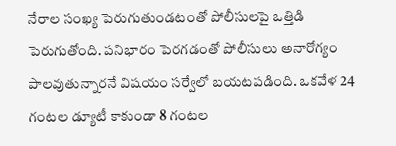నేరాల సంఖ్య పెరుగుతుండటంతో పోలీసులపై ఒత్తిడి పెరుగుతోంది. పనిభారం పెరగడంతో పోలీసులు అనారోగ్యం పాలవుతున్నారనే విషయం సర్వేలో బయటపడింది. ఒకవేళ 24 గంటల డ్యూటీ కాకుండా 8 గంటల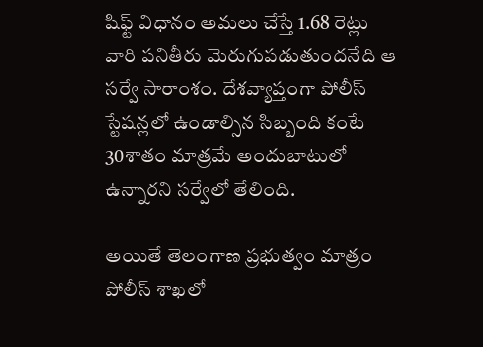షిఫ్ట్ విధానం అమలు చేస్తే 1.68 రెట్లు వారి పనితీరు మెరుగుపడుతుందనేది ఆ సర్వే సారాంశం. దేశవ్యాప్తంగా పోలీస్ స్టేషన్లలో ఉండాల్సిన సిబ్బంది కంటే 30శాతం మాత్రమే అందుబాటులో ఉన్నారని సర్వేలో తేలింది.

అయితే తెలంగాణ ప్రభుత్వం మాత్రం పోలీస్ శాఖలో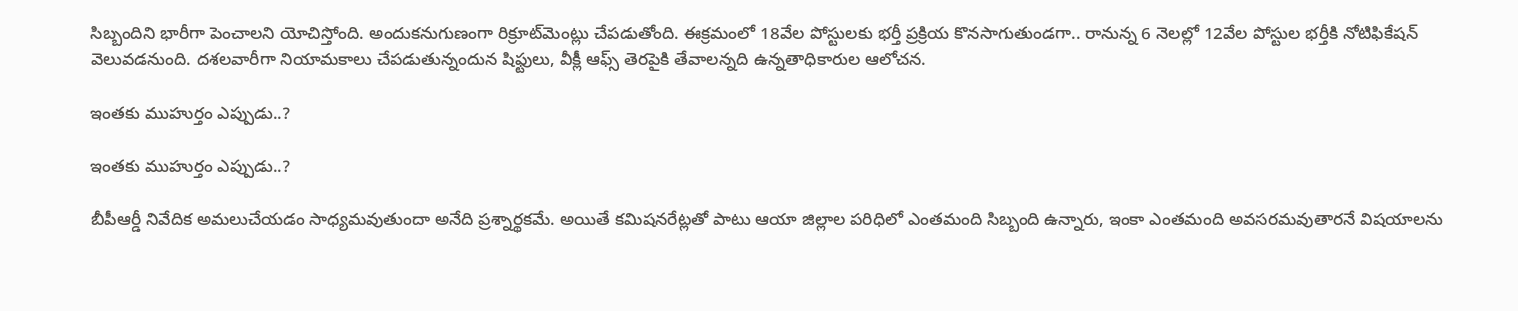సిబ్బందిని భారీగా పెంచాలని యోచిస్తోంది. అందుకనుగుణంగా రిక్రూట్‌మెంట్లు చేపడుతోంది. ఈక్రమంలో 18వేల పోస్టులకు భర్తీ ప్రక్రియ కొనసాగుతుండగా.. రానున్న 6 నెలల్లో 12వేల పోస్టుల భర్తీకి నోటిఫికేషన్ వెలువడనుంది. దశలవారీగా నియామకాలు చేపడుతున్నందున షిఫ్టులు, వీక్లీ ఆఫ్స్ తెరపైకి తేవాలన్నది ఉన్నతాధికారుల ఆలోచన.

ఇంతకు ముహుర్తం ఎప్పుడు..?

ఇంతకు ముహుర్తం ఎప్పుడు..?

బీపీఆర్డీ నివేదిక అమలుచేయడం సాధ్యమవుతుందా అనేది ప్రశ్నార్థకమే. అయితే కమిషనరేట్లతో పాటు ఆయా జిల్లాల పరిధిలో ఎంతమంది సిబ్బంది ఉన్నారు, ఇంకా ఎంతమంది అవసరమవుతారనే విషయాలను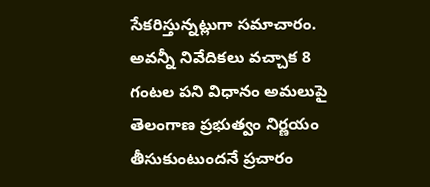సేకరిస్తున్నట్లుగా సమాచారం. అవన్నీ నివేదికలు వచ్చాక 8 గంటల పని విధానం అమలుపై తెలంగాణ ప్రభుత్వం నిర్ణయం తీసుకుంటుందనే ప్రచారం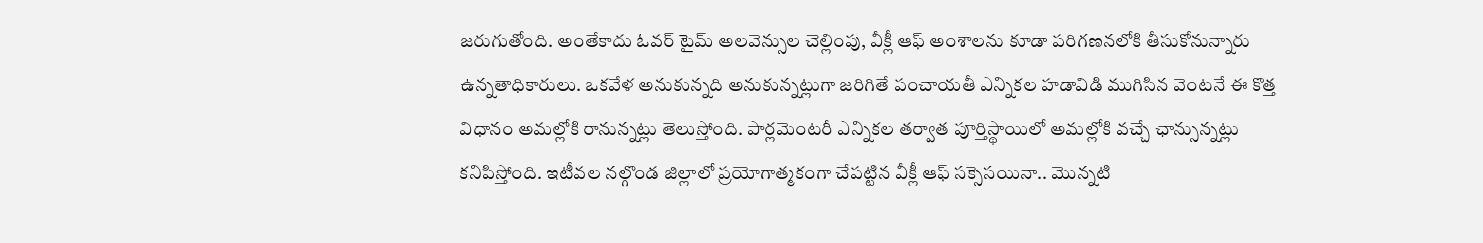జరుగుతోంది. అంతేకాదు ఓవర్ టైమ్ అలవెన్సుల చెల్లింపు, వీక్లీ ఆఫ్ అంశాలను కూడా పరిగణనలోకి తీసుకోనున్నారు ఉన్నతాధికారులు. ఒకవేళ అనుకున్నది అనుకున్నట్లుగా జరిగితే పంచాయతీ ఎన్నికల హడావిడి ముగిసిన వెంటనే ఈ కొత్త విధానం అమల్లోకి రానున్నట్లు తెలుస్తోంది. పార్లమెంటరీ ఎన్నికల తర్వాత పూర్తిస్థాయిలో అమల్లోకి వచ్చే ఛాన్సున్నట్లు కనిపిస్తోంది. ఇటీవల నల్గొండ జిల్లాలో ప్రయోగాత్మకంగా చేపట్టిన వీక్లీ ఆఫ్ సక్సెసయినా.. మొన్నటి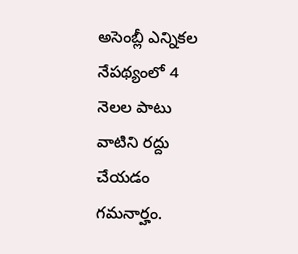అసెంబ్లీ ఎన్నికల నేపథ్యంలో 4 నెలల పాటు వాటిని రద్దు చేయడం గమనార్హం.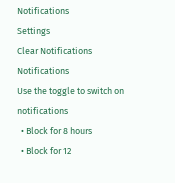Notifications
Settings
Clear Notifications
Notifications
Use the toggle to switch on notifications
  • Block for 8 hours
  • Block for 12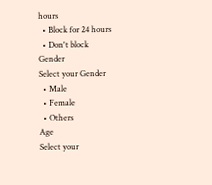hours
  • Block for 24 hours
  • Don't block
Gender
Select your Gender
  • Male
  • Female
  • Others
Age
Select your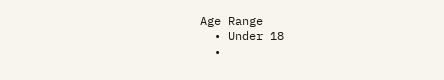Age Range
  • Under 18
  •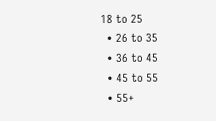18 to 25
  • 26 to 35
  • 36 to 45
  • 45 to 55
  • 55+